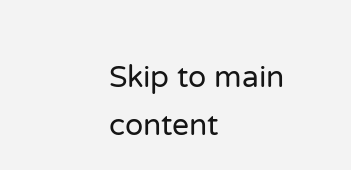Skip to main content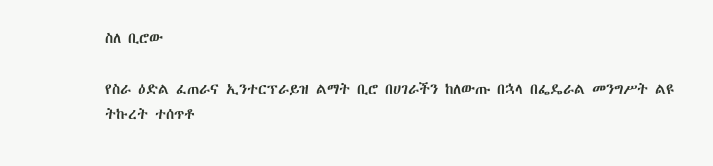ስለ ቢሮው

የስራ ዕድል ፈጠራና ኢንተርፕራይዝ ልማት ቢሮ በሀገራችን ከለውጡ በኋላ በፌዴራል መንግሥት ልዩ ትኩረት ተሰጥቶ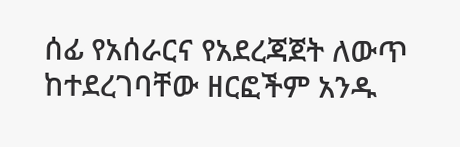ሰፊ የአሰራርና የአደረጃጀት ለውጥ ከተደረገባቸው ዘርፎችም አንዱ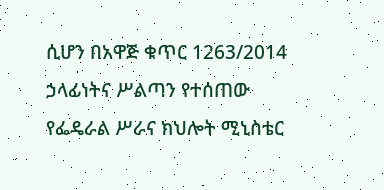ሲሆን በአዋጅ ቁጥር 1263/2014 ኃላፊነትና ሥልጣን የተሰጠው የፌዴራል ሥራና ክህሎት ሚኒስቴር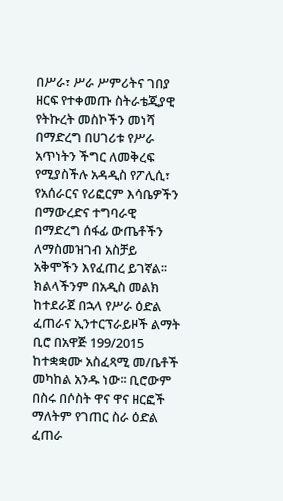በሥራ፣ ሥራ ሥምሪትና ገበያ ዘርፍ የተቀመጡ ስትራቴጂያዊ የትኩረት መስኮችን መነሻ በማድረግ በሀገሪቱ የሥራ አጥነትን ችግር ለመቅረፍ የሚያስችሉ አዳዲስ የፖሊሲ፣ የአሰራርና የሪፎርም እሳቤዎችን በማውረድና ተግባራዊ በማድረግ ሰፋፊ ውጤቶችን ለማስመዝገብ አስቻይ አቅሞችን እየፈጠረ ይገኛል፡፡ ክልላችንም በአዲስ መልክ ከተደራጀ በኋላ የሥራ ዕድል ፈጠራና ኢንተርፕራይዞች ልማት ቢሮ በአዋጅ 199/2015 ከተቋቋሙ አስፈጻሚ መ/ቤቶች መካከል አንዱ ነው፡፡ ቢሮውም በስሩ በሶስት ዋና ዋና ዘርፎች ማለትም የገጠር ስራ ዕድል ፈጠራ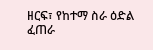ዘርፍ፣ የከተማ ስራ ዕድል ፈጠራ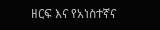ዘርፍ እና የአነስተኛና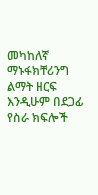መካከለኛ ማኑፋክቸሪንግ ልማት ዘርፍ እንዲሁም በደጋፊ የስራ ክፍሎች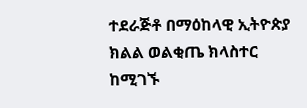ተደራጅቶ በማዕከላዊ ኢትዮጵያ ክልል ወልቂጤ ክላስተር ከሚገኙ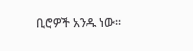ቢሮዎች አንዱ ነው፡፡